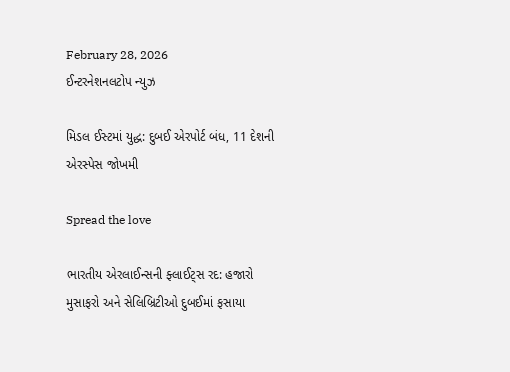February 28, 2026
ઈન્ટરનેશનલટોપ ન્યુઝ

મિડલ ઈસ્ટમાં યુદ્ધ: દુબઈ એરપોર્ટ બંધ, 11 દેશની એરસ્પેસ જોખમી

Spread the love

ભારતીય એરલાઈન્સની ફ્લાઈટ્સ રદ: હજારો મુસાફરો અને સેલિબ્રિટીઓ દુબઈમાં ફસાયા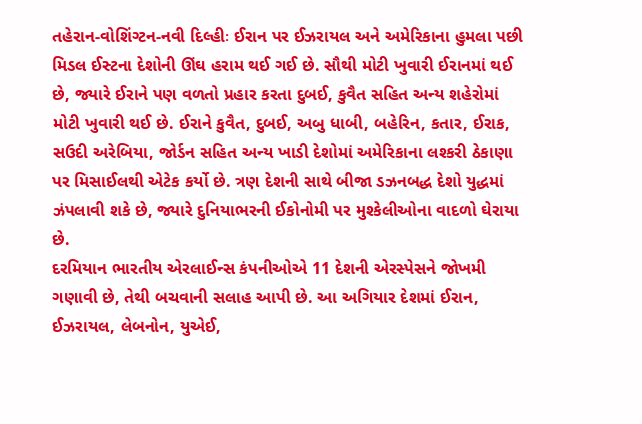તહેરાન-વોશિંગ્ટન-નવી દિલ્હીઃ ઈરાન પર ઈઝરાયલ અને અમેરિકાના હુમલા પછી મિડલ ઈસ્ટના દેશોની ઊંઘ હરામ થઈ ગઈ છે. સૌથી મોટી ખુવારી ઈરાનમાં થઈ છે, જ્યારે ઈરાને પણ વળતો પ્રહાર કરતા દુબઈ, કુવૈત સહિત અન્ય શહેરોમાં મોટી ખુવારી થઈ છે. ઈરાને કુવૈત, દુબઈ, અબુ ધાબી, બહેરિન, કતાર, ઈરાક, સઉદી અરેબિયા, જોર્ડન સહિત અન્ય ખાડી દેશોમાં અમેરિકાના લશ્કરી ઠેકાણા પર મિસાઈલથી એટેક કર્યો છે. ત્રણ દેશની સાથે બીજા ડઝનબદ્ધ દેશો યુદ્ધમાં ઝંપલાવી શકે છે, જ્યારે દુનિયાભરની ઈકોનોમી પર મુશ્કેલીઓના વાદળો ઘેરાયા છે.
દરમિયાન ભારતીય એરલાઈન્સ કંપનીઓએ 11 દેશની એરસ્પેસને જોખમી ગણાવી છે, તેથી બચવાની સલાહ આપી છે. આ અગિયાર દેશમાં ઈરાન, ઈઝરાયલ, લેબનોન, યુએઈ,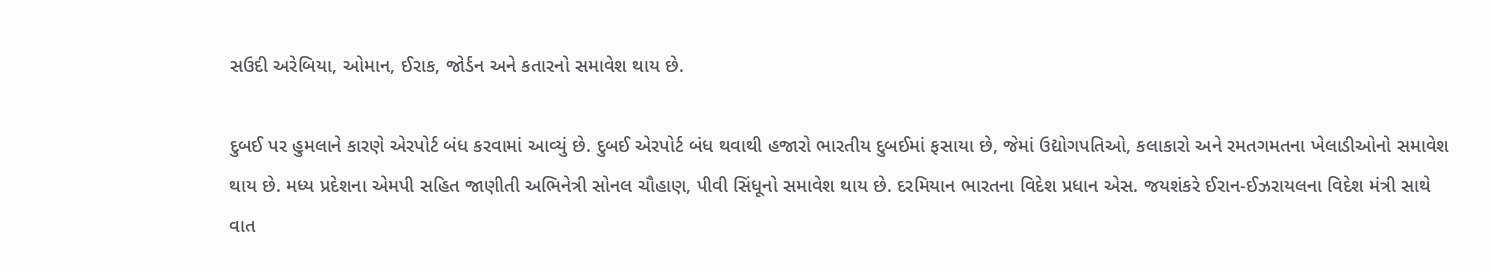સઉદી અરેબિયા, ઓમાન, ઈરાક, જોર્ડન અને કતારનો સમાવેશ થાય છે.

દુબઈ પર હુમલાને કારણે એરપોર્ટ બંધ કરવામાં આવ્યું છે. દુબઈ એરપોર્ટ બંધ થવાથી હજારો ભારતીય દુબઈમાં ફસાયા છે, જેમાં ઉદ્યોગપતિઓ, કલાકારો અને રમતગમતના ખેલાડીઓનો સમાવેશ થાય છે. મધ્ય પ્રદેશના એમપી સહિત જાણીતી અભિનેત્રી સોનલ ચૌહાણ, પીવી સિંધૂનો સમાવેશ થાય છે. દરમિયાન ભારતના વિદેશ પ્રધાન એસ. જયશંકરે ઈરાન-ઈઝરાયલના વિદેશ મંત્રી સાથે વાત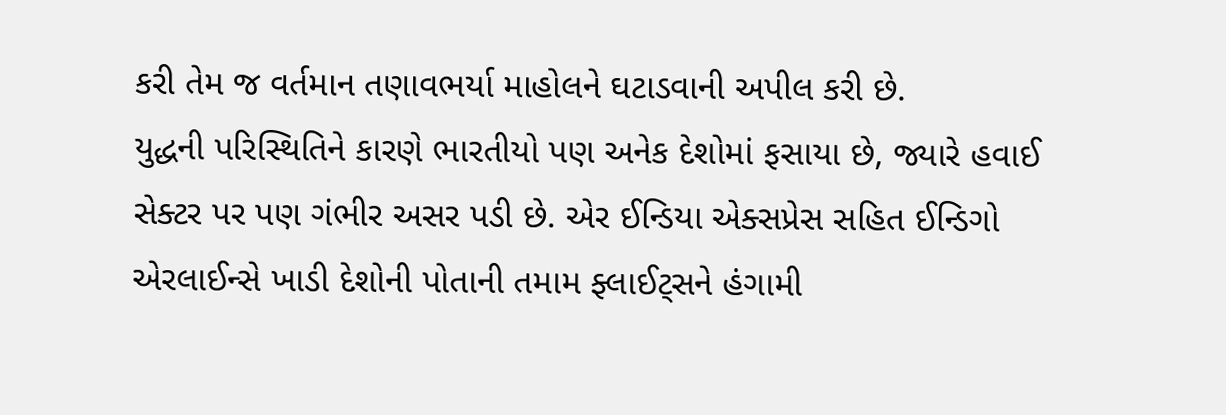કરી તેમ જ વર્તમાન તણાવભર્યા માહોલને ઘટાડવાની અપીલ કરી છે.
યુદ્ધની પરિસ્થિતિને કારણે ભારતીયો પણ અનેક દેશોમાં ફસાયા છે, જ્યારે હવાઈ સેક્ટર પર પણ ગંભીર અસર પડી છે. એર ઈન્ડિયા એક્સપ્રેસ સહિત ઈન્ડિગો એરલાઈન્સે ખાડી દેશોની પોતાની તમામ ફ્લાઈટ્સને હંગામી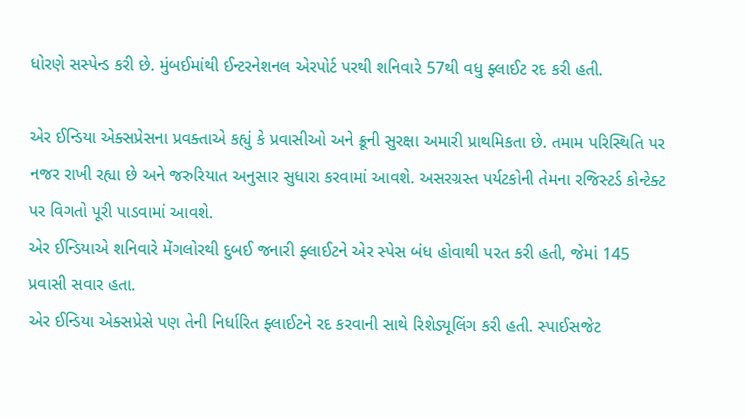ધોરણે સસ્પેન્ડ કરી છે. મુંબઈમાંથી ઈન્ટરનેશનલ એરપોર્ટ પરથી શનિવારે 57થી વધુ ફ્લાઈટ રદ કરી હતી.

એર ઈન્ડિયા એક્સપ્રેસના પ્રવક્તાએ કહ્યું કે પ્રવાસીઓ અને ક્રૂની સુરક્ષા અમારી પ્રાથમિકતા છે. તમામ પરિસ્થિતિ પર નજર રાખી રહ્યા છે અને જરુરિયાત અનુસાર સુધારા કરવામાં આવશે. અસરગ્રસ્ત પર્યટકોની તેમના રજિસ્ટર્ડ કોન્ટેક્ટ પર વિગતો પૂરી પાડવામાં આવશે.
એર ઈન્ડિયાએ શનિવારે મેંગલોરથી દુબઈ જનારી ફ્લાઈટને એર સ્પેસ બંધ હોવાથી પરત કરી હતી, જેમાં 145 પ્રવાસી સવાર હતા.
એર ઈન્ડિયા એક્સપ્રેસે પણ તેની નિર્ધારિત ફ્લાઈટને રદ કરવાની સાથે રિશેડ્યૂલિંગ કરી હતી. સ્પાઈસજેટ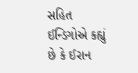સહિત ઈન્ડિગોએ કહ્યું છે કે ઈરાન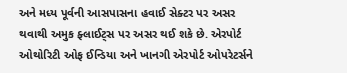અને મધ્ય પૂર્વની આસપાસના હવાઈ સેક્ટર પર અસર થવાથી અમુક ફ્લાઈટ્સ પર અસર થઈ શકે છે. એરપોર્ટ ઓથોરિટી ઓફ ઈન્ડિયા અને ખાનગી એરપોર્ટ ઓપરેટર્સને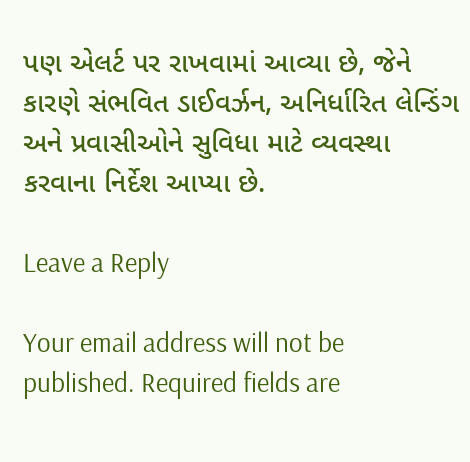પણ એલર્ટ પર રાખવામાં આવ્યા છે, જેને કારણે સંભવિત ડાઈવર્ઝન, અનિર્ધારિત લેન્ડિંગ અને પ્રવાસીઓને સુવિધા માટે વ્યવસ્થા કરવાના નિર્દેશ આપ્યા છે.

Leave a Reply

Your email address will not be published. Required fields are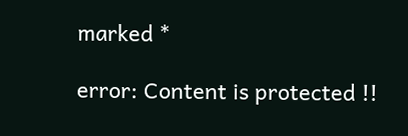marked *

error: Content is protected !!